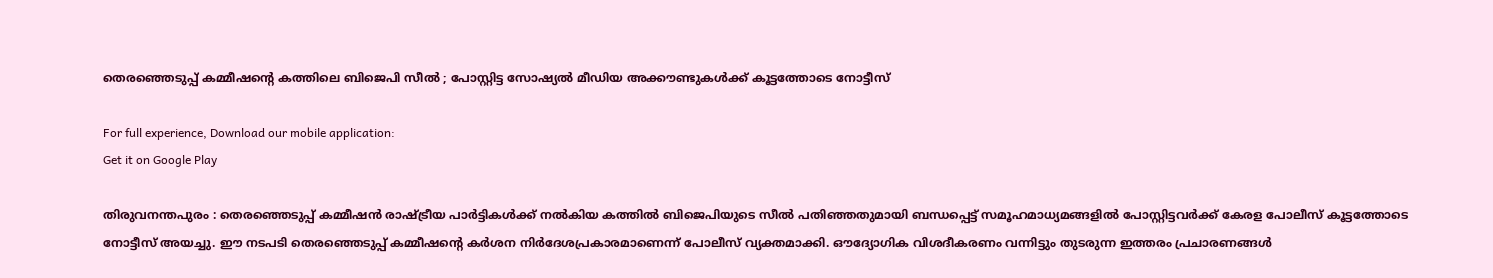തെരഞ്ഞെടുപ്പ് കമ്മീഷന്റെ കത്തിലെ ബിജെപി സീൽ ; പോസ്റ്റിട്ട സോഷ്യൽ മീഡിയ അക്കൗണ്ടുകൾക്ക് കൂട്ടത്തോടെ നോട്ടീസ്

For full experience, Download our mobile application:
Get it on Google Play

തിരുവനന്തപുരം : തെരഞ്ഞെടുപ്പ് കമ്മീഷൻ രാഷ്ട്രീയ പാർട്ടികൾക്ക് നൽകിയ കത്തിൽ ബിജെപിയുടെ സീൽ പതിഞ്ഞതുമായി ബന്ധപ്പെട്ട് സമൂഹമാധ്യമങ്ങളിൽ പോസ്റ്റിട്ടവർക്ക് കേരള പോലീസ് കൂട്ടത്തോടെ നോട്ടീസ് അയച്ചു. ഈ നടപടി തെരഞ്ഞെടുപ്പ് കമ്മീഷന്റെ കർശന നിർദേശപ്രകാരമാണെന്ന് പോലീസ് വ്യക്തമാക്കി. ഔദ്യോഗിക വിശദീകരണം വന്നിട്ടും തുടരുന്ന ഇത്തരം പ്രചാരണങ്ങൾ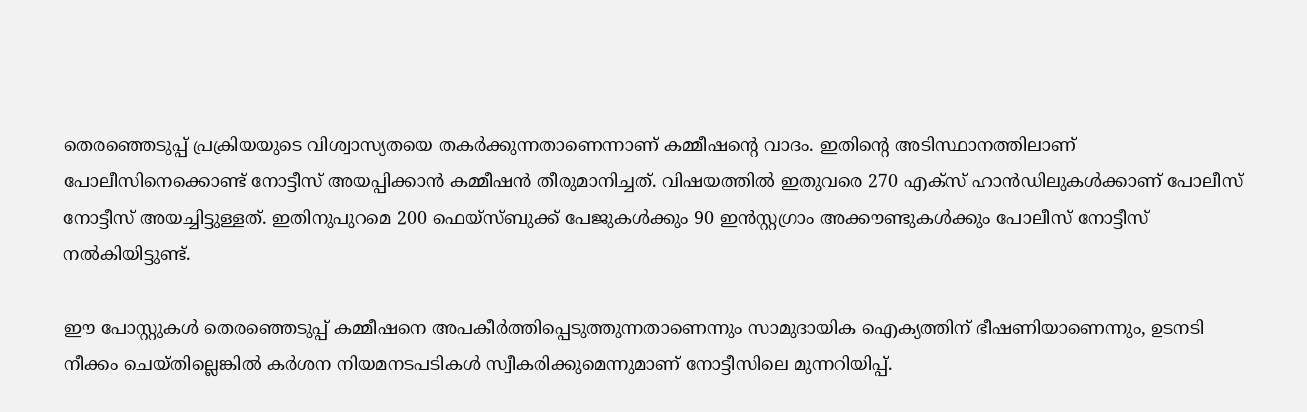തെരഞ്ഞെടുപ്പ് പ്രക്രിയയുടെ വിശ്വാസ്യതയെ തകർക്കുന്നതാണെന്നാണ് കമ്മീഷന്റെ വാദം. ഇതിന്റെ അടിസ്ഥാനത്തിലാണ് പോലീസിനെക്കൊണ്ട് നോട്ടീസ് അയപ്പിക്കാൻ കമ്മീഷൻ തീരുമാനിച്ചത്. വിഷയത്തിൽ ഇതുവരെ 270 എക്സ് ഹാൻഡിലുകൾക്കാണ് പോലീസ് നോട്ടീസ് അയച്ചിട്ടുള്ളത്. ഇതിനുപുറമെ 200 ഫെയ്സ്ബുക്ക് പേജുകൾക്കും 90 ഇൻസ്റ്റഗ്രാം അക്കൗണ്ടുകൾക്കും പോലീസ് നോട്ടീസ് നൽകിയിട്ടുണ്ട്.

ഈ പോസ്റ്റുകൾ തെരഞ്ഞെടുപ്പ് കമ്മീഷനെ അപകീർത്തിപ്പെടുത്തുന്നതാണെന്നും സാമുദായിക ഐക്യത്തിന് ഭീഷണിയാണെന്നും, ഉടനടി നീക്കം ചെയ്തില്ലെങ്കിൽ കർശന നിയമനടപടികൾ സ്വീകരിക്കുമെന്നുമാണ് നോട്ടീസിലെ മുന്നറിയിപ്പ്.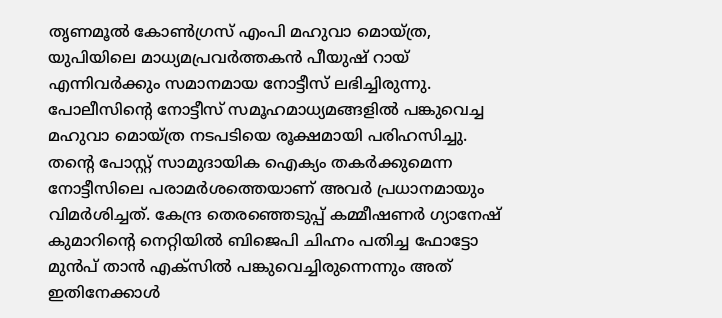തൃണമൂൽ കോൺഗ്രസ് എംപി മഹുവാ മൊയ്ത്ര, യുപിയിലെ മാധ്യമപ്രവർത്തകൻ പീയുഷ് റായ് എന്നിവർക്കും സമാനമായ നോട്ടീസ് ലഭിച്ചിരുന്നു. പോലീസിന്റെ നോട്ടീസ് സമൂഹമാധ്യമങ്ങളിൽ പങ്കുവെച്ച മഹുവാ മൊയ്ത്ര നടപടിയെ രൂക്ഷമായി പരിഹസിച്ചു. തന്റെ പോസ്റ്റ് സാമുദായിക ഐക്യം തകർക്കുമെന്ന നോട്ടീസിലെ പരാമർശത്തെയാണ് അവർ പ്രധാനമായും വിമർശിച്ചത്. കേന്ദ്ര തെരഞ്ഞെടുപ്പ് കമ്മീഷണർ ഗ്യാനേഷ് കുമാറിന്റെ നെറ്റിയിൽ ബിജെപി ചിഹ്നം പതിച്ച ഫോട്ടോ മുൻപ് താൻ എക്സിൽ പങ്കുവെച്ചിരുന്നെന്നും അത് ഇതിനേക്കാൾ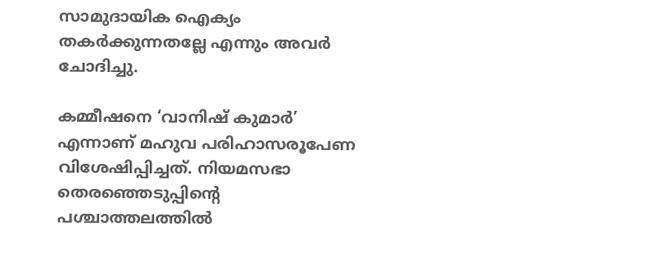സാമുദായിക ഐക്യം തകർക്കുന്നതല്ലേ എന്നും അവർ ചോദിച്ചു.

കമ്മീഷനെ ‘വാനിഷ് കുമാർ’ എന്നാണ് മഹുവ പരിഹാസരൂപേണ വിശേഷിപ്പിച്ചത്. നിയമസഭാ തെരഞ്ഞെടുപ്പിന്റെ പശ്ചാത്തലത്തിൽ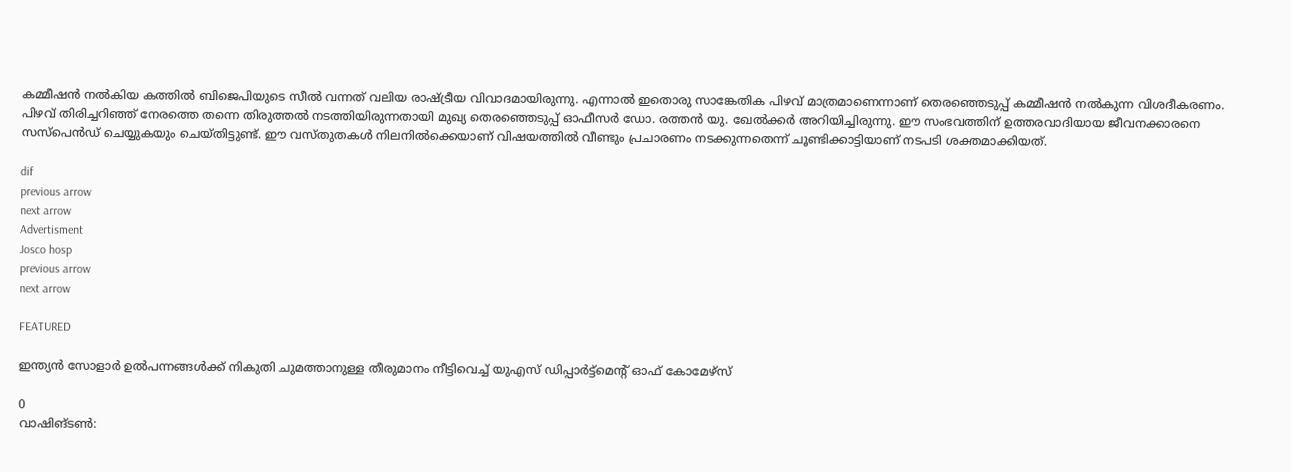കമ്മീഷൻ നൽകിയ കത്തിൽ ബിജെപിയുടെ സീൽ വന്നത് വലിയ രാഷ്ട്രീയ വിവാദമായിരുന്നു. എന്നാൽ ഇതൊരു സാങ്കേതിക പിഴവ് മാത്രമാണെന്നാണ് തെരഞ്ഞെടുപ്പ് കമ്മീഷൻ നൽകുന്ന വിശദീകരണം. പിഴവ് തിരിച്ചറിഞ്ഞ് നേരത്തെ തന്നെ തിരുത്തൽ നടത്തിയിരുന്നതായി മുഖ്യ തെരഞ്ഞെടുപ്പ് ഓഫീസർ ഡോ. രത്തൻ യു. ഖേൽക്കർ അറിയിച്ചിരുന്നു. ഈ സംഭവത്തിന് ഉത്തരവാദിയായ ജീവനക്കാരനെ സസ്പെൻഡ് ചെയ്യുകയും ചെയ്തിട്ടുണ്ട്. ഈ വസ്തുതകൾ നിലനിൽക്കെയാണ് വിഷയത്തിൽ വീണ്ടും പ്രചാരണം നടക്കുന്നതെന്ന് ചൂണ്ടിക്കാട്ടിയാണ് നടപടി ശക്തമാക്കിയത്.

dif
previous arrow
next arrow
Advertisment
Josco hosp
previous arrow
next arrow

FEATURED

ഇന്ത്യന്‍ സോളാര്‍ ഉല്‍പന്നങ്ങള്‍ക്ക് നികുതി ചുമത്താനുള്ള തീരുമാനം നീട്ടിവെച്ച് യുഎസ് ഡിപ്പാര്‍ട്ട്‌മെന്റ് ഓഫ് കോമേഴ്‌സ്

0
വാഷിങ്ടണ്‍: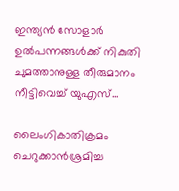ഇന്ത്യന്‍ സോളാര്‍ ഉല്‍പന്നങ്ങള്‍ക്ക് നികുതി ചുമത്താനുള്ള തീരുമാനം നീട്ടിവെച്ച് യുഎസ്...

ലൈംഗികാതിക്രമം ചെറുക്കാൻശ്രമിച്ച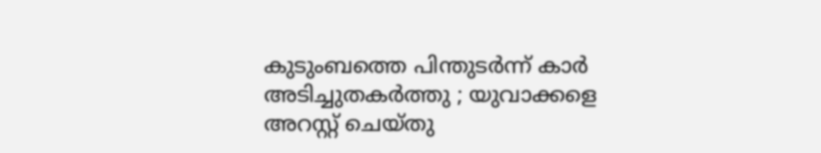കുടുംബത്തെ പിന്തുടർന്ന് കാർ അടിച്ചുതകർത്തു ; യുവാക്കളെ അറസ്റ്റ് ചെയ്തു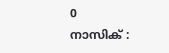0
നാസിക് :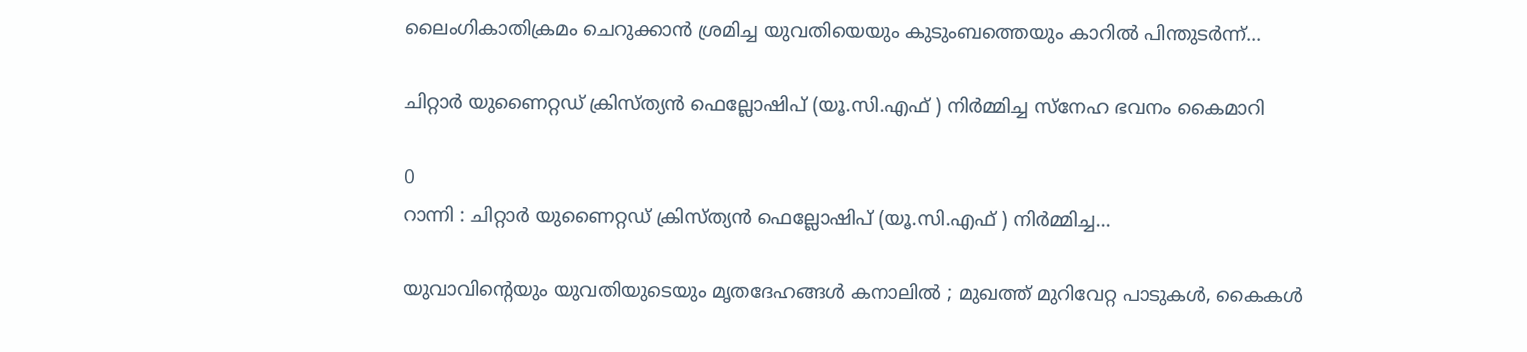ലൈംഗികാതിക്രമം ചെറുക്കാൻ ശ്രമിച്ച യുവതിയെയും കുടുംബത്തെയും കാറിൽ പിന്തുടർന്ന്...

ചിറ്റാർ യുണൈറ്റഡ് ക്രിസ്ത്യൻ ഫെല്ലോഷിപ് (യൂ.സി.എഫ് ) നിര്‍മ്മിച്ച സ്നേഹ ഭവനം കൈമാറി

0
റാന്നി : ചിറ്റാർ യുണൈറ്റഡ് ക്രിസ്ത്യൻ ഫെല്ലോഷിപ് (യൂ.സി.എഫ് ) നിർമ്മിച്ച...

യുവാവിന്റെയും യുവതിയുടെയും മൃതദേഹങ്ങൾ കനാലിൽ ; മുഖത്ത് മുറിവേറ്റ പാടുകൾ, കൈകൾ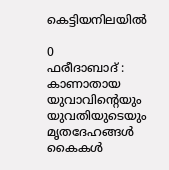കെട്ടിയനിലയിൽ

0
ഫരീദാബാദ് : കാണാതായ യുവാവിന്റെയും യുവതിയുടെയും മൃതദേഹങ്ങൾ കൈകൾ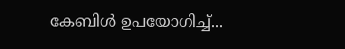കേബിൾ ഉപയോഗിച്ച്...